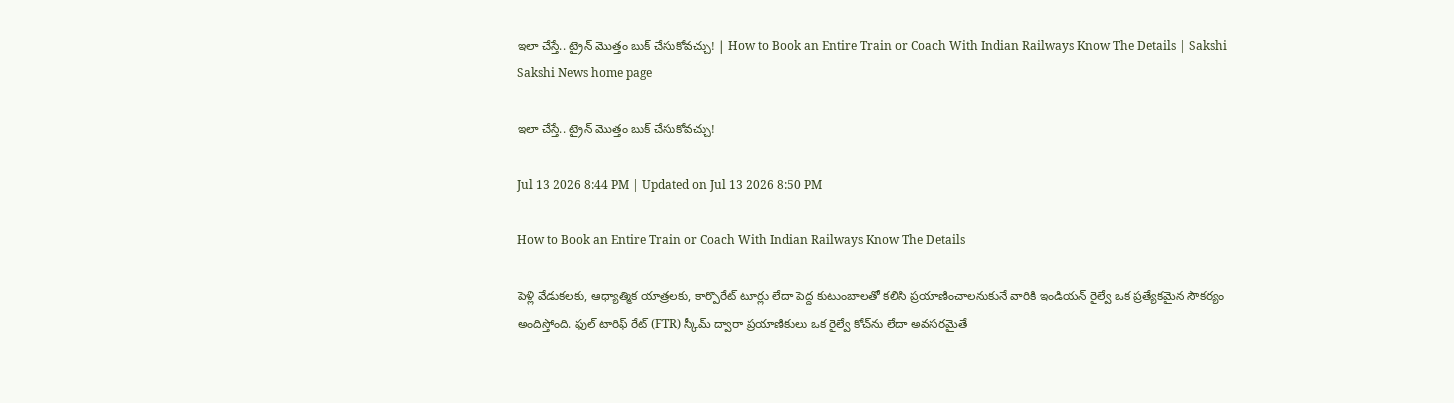ఇలా చేస్తే.. ట్రైన్ మొత్తం బుక్ చేసుకోవచ్చు! | How to Book an Entire Train or Coach With Indian Railways Know The Details | Sakshi
Sakshi News home page

ఇలా చేస్తే.. ట్రైన్ మొత్తం బుక్ చేసుకోవచ్చు!

Jul 13 2026 8:44 PM | Updated on Jul 13 2026 8:50 PM

How to Book an Entire Train or Coach With Indian Railways Know The Details

పెళ్లి వేడుకలకు, ఆధ్యాత్మిక యాత్రలకు, కార్పొరేట్ టూర్లు లేదా పెద్ద కుటుంబాలతో కలిసి ప్రయాణించాలనుకునే వారికి ఇండియన్ రైల్వే ఒక ప్రత్యేకమైన సౌకర్యం అందిస్తోంది. ఫుల్ టారిఫ్ రేట్ (FTR) స్కీమ్ ద్వారా ప్రయాణికులు ఒక రైల్వే కోచ్‌ను లేదా అవసరమైతే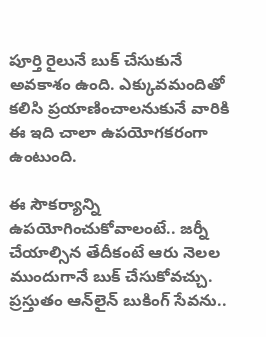పూర్తి రైలునే బుక్ చేసుకునే అవకాశం ఉంది. ఎక్కువమందితో కలిసి ప్రయాణించాలనుకునే వారికి ఈ ఇది చాలా ఉపయోగకరంగా ఉంటుంది.

ఈ సౌకర్యాన్ని ఉపయోగించుకోవాలంటే.. జర్నీ చేయాల్సిన తేదీకంటే ఆరు నెలల ముందుగానే బుక్ చేసుకోవచ్చు. ప్రస్తుతం ఆన్‌లైన్ బుకింగ్ సేవను..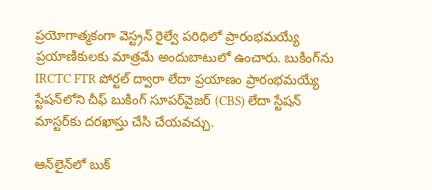ప్రయోగాత్మకంగా వెస్ట్రన్ రైల్వే పరిధిలో ప్రారంభమయ్యే ప్రయాణికులకు మాత్రమే అందుబాటులో ఉంచారు. బుకింగ్‌ను IRCTC FTR పోర్టల్ ద్వారా లేదా ప్రయాణం ప్రారంభమయ్యే స్టేషన్‌లోని చీఫ్ బుకింగ్ సూపర్‌వైజర్ (CBS) లేదా స్టేషన్ మాస్టర్‌కు దరఖాస్తు చేసి చేయవచ్చు.

ఆన్‌లైన్‌లో బుక్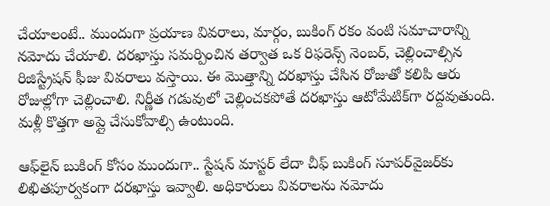చేయాలంటే.. ముందుగా ప్రయాణ వివరాలు, మార్గం, బుకింగ్ రకం వంటి సమాచారాన్ని నమోదు చేయాలి. దరఖాస్తు సమర్పించిన తర్వాత ఒక రిఫరెన్స్ నెంబర్, చెల్లించాల్సిన రిజిస్ట్రేషన్ ఫీజు వివరాలు వస్తాయి. ఈ మొత్తాన్ని దరఖాస్తు చేసిన రోజుతో కలిపి ఆరు రోజుల్లోగా చెల్లించాలి. నిర్ణీత గడువులో చెల్లించకపోతే దరఖాస్తు ఆటోమేటిక్‌గా రద్దవుతుంది. మళ్లీ కొత్తగా అప్లై చేసుకోవాల్సి ఉంటుంది.

ఆఫ్‌లైన్ బుకింగ్ కోసం ముందుగా.. స్టేషన్ మాస్టర్ లేదా చీఫ్ బుకింగ్ సూపర్‌వైజర్‌కు లిఖితపూర్వకంగా దరఖాస్తు ఇవ్వాలి. అధికారులు వివరాలను నమోదు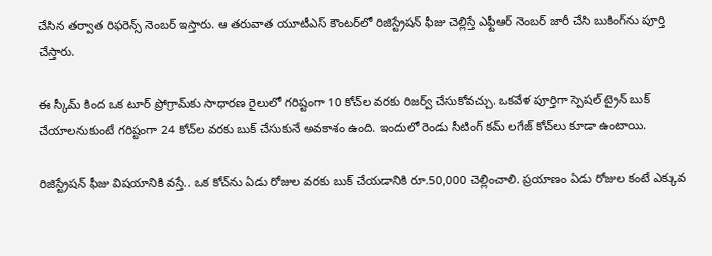చేసిన తర్వాత రిఫరెన్స్ నెంబర్ ఇస్తారు. ఆ తరువాత యూటీఎస్ కౌంటర్‌లో రిజిస్ట్రేషన్ ఫీజు చెల్లిస్తే ఎఫ్టీఆర్ నెంబర్ జారీ చేసి బుకింగ్‌ను పూర్తి చేస్తారు.

ఈ స్కీమ్ కింద ఒక టూర్ ప్రోగ్రామ్‌కు సాధారణ రైలులో గరిష్టంగా 10 కోచ్‌ల వరకు రిజర్వ్ చేసుకోవచ్చు. ఒకవేళ పూర్తిగా స్పెషల్ ట్రైన్ బుక్ చేయాలనుకుంటే గరిష్టంగా 24 కోచ్‌ల వరకు బుక్ చేసుకునే అవకాశం ఉంది. ఇందులో రెండు సీటింగ్ కమ్ లగేజ్ కోచ్‌లు కూడా ఉంటాయి.

రిజిస్ట్రేషన్ ఫీజు విషయానికి వస్తే.. ఒక కోచ్‌ను ఏడు రోజుల వరకు బుక్ చేయడానికి రూ.50,000 చెల్లించాలి. ప్రయాణం ఏడు రోజుల కంటే ఎక్కువ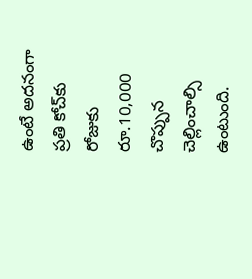ఉంటే అదనంగా ప్రతి కోచ్‌కు రోజుకు రూ.10,000 చొప్పున చెల్లించాల్సి ఉంటుంది.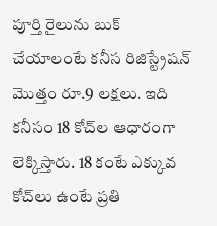పూర్తి రైలును బుక్ చేయాలంటే కనీస రిజిస్ట్రేషన్ మొత్తం రూ.9 లక్షలు. ఇది కనీసం 18 కోచ్‌ల ఆధారంగా లెక్కిస్తారు. 18 కంటే ఎక్కువ కోచ్‌లు ఉంటే ప్రతి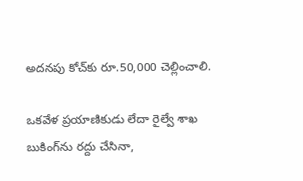అదనపు కోచ్‌కు రూ.50,000 చెల్లించాలి.

ఒకవేళ ప్రయాణికుడు లేదా రైల్వే శాఖ బుకింగ్‌ను రద్దు చేసినా,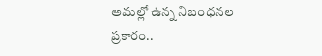అమల్లో ఉన్న నిబంధనల ప్రకారం..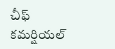చీఫ్ కమర్షియల్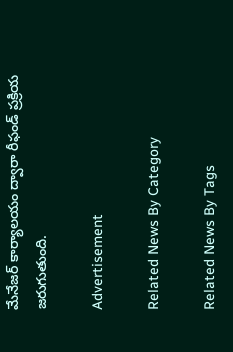మేనేజర్ కార్యాలయం ద్వారా రీఫండ్ ప్రక్రియ జరుగుతుంది.

Advertisement

Related News By Category

Related News By Tags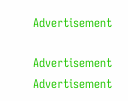Advertisement

Advertisement
Advertisement